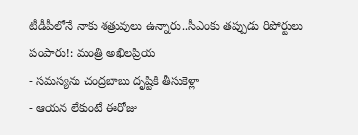టీడీపీలోనే నాకు శత్రువులు ఉన్నారు..సీఎంకు తప్పుడు రిపోర్టులు పంపారు!: మంత్రి అఖిలప్రియ
- సమస్యను చంద్రబాబు దృష్టికి తీసుకెళ్లా
- ఆయన లేకుంటే ఈరోజు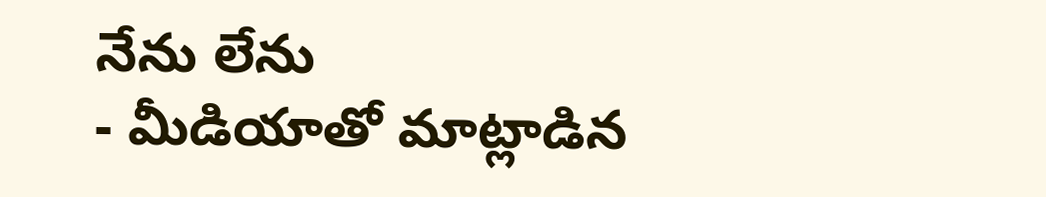నేను లేను
- మీడియాతో మాట్లాడిన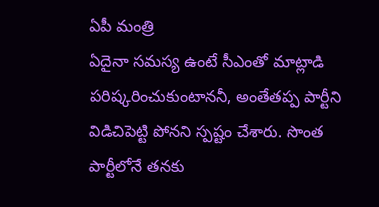ఏపీ మంత్రి
ఏదైనా సమస్య ఉంటే సీఎంతో మాట్లాడి పరిష్కరించుకుంటాననీ, అంతేతప్ప పార్టీని విడిచిపెట్టి పోనని స్పష్టం చేశారు. సొంత పార్టీలోనే తనకు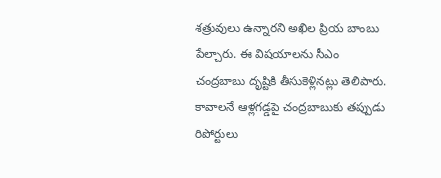శత్రువులు ఉన్నారని అఖిల ప్రియ బాంబు పేల్చారు. ఈ విషయాలను సీఎం చంద్రబాబు దృష్టికి తీసుకెళ్లినట్లు తెలిపారు. కావాలనే ఆళ్లగడ్డపై చంద్రబాబుకు తప్పుడు రిపోర్టులు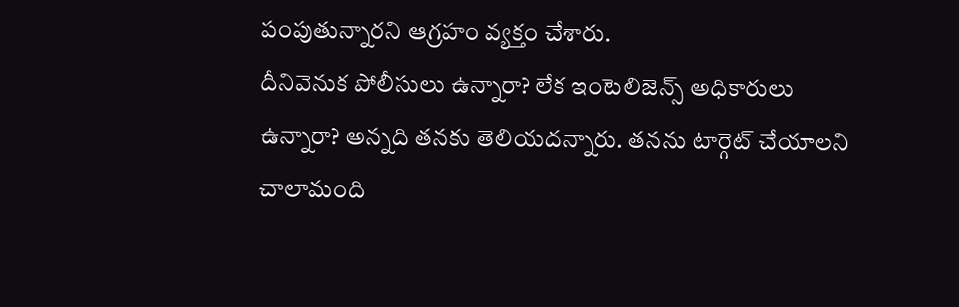పంపుతున్నారని ఆగ్రహం వ్యక్తం చేశారు.
దీనివెనుక పోలీసులు ఉన్నారా? లేక ఇంటెలిజెన్స్ అధికారులు ఉన్నారా? అన్నది తనకు తెలియదన్నారు. తనను టార్గెట్ చేయాలని చాలామంది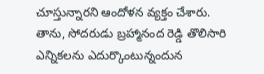చూస్తున్నారని ఆందోళన వ్యక్తం చేశారు. తాను, సోదరుడు బ్రహ్మానంద రెడ్డి తొలిసారి ఎన్నికలను ఎదుర్కొంటున్నందున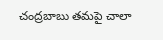చంద్రబాబు తమపై చాలా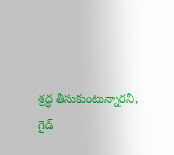శ్రద్ధ తీసుకుంటున్నారనీ, గైడ్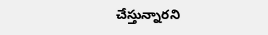చేస్తున్నారని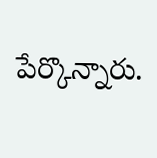పేర్కొన్నారు.